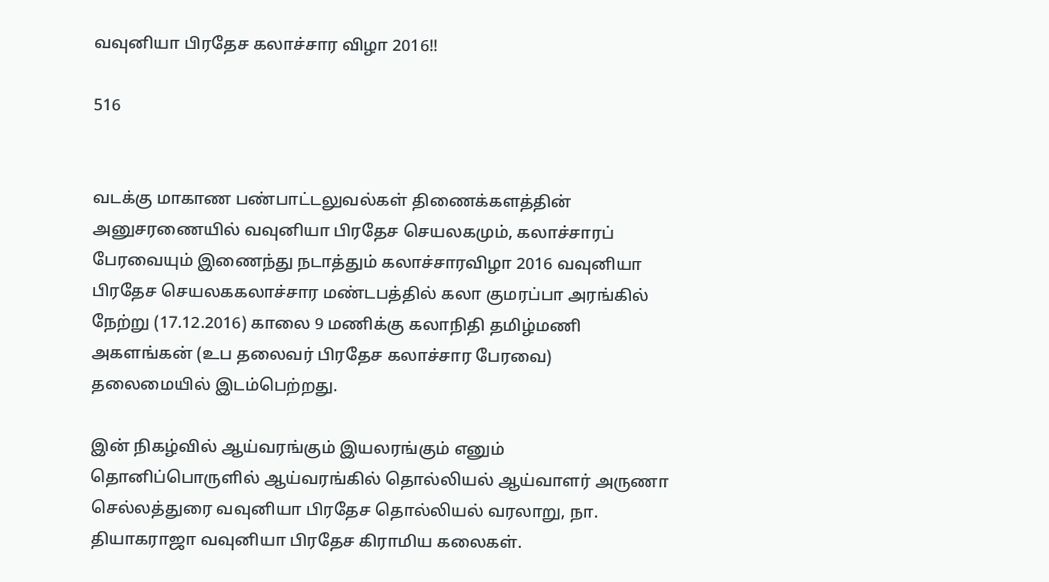வவுனியா பிரதேச கலாச்சார விழா 2016!!

516


வடக்கு மாகாண பண்பாட்டலுவல்கள் திணைக்களத்தின் அனுசரணையில் வவுனியா பிரதேச செயலகமும், கலாச்சாரப் பேரவையும் இணைந்து நடாத்தும் கலாச்சாரவிழா 2016 வவுனியா பிரதேச செயலககலாச்சார மண்டபத்தில் கலா குமரப்பா அரங்கில் நேற்று (17.12.2016) காலை 9 மணிக்கு கலாநிதி தமிழ்மணி அகளங்கன் (உப தலைவர் பிரதேச கலாச்சார பேரவை) தலைமையில் இடம்பெற்றது.

இன் நிகழ்வில் ஆய்வரங்கும் இயலரங்கும் எனும் தொனிப்பொருளில் ஆய்வரங்கில் தொல்லியல் ஆய்வாளர் அருணா செல்லத்துரை வவுனியா பிரதேச தொல்லியல் வரலாறு, நா. தியாகராஜா வவுனியா பிரதேச கிராமிய கலைகள்.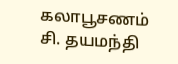கலாபூசணம் சி. தயமந்தி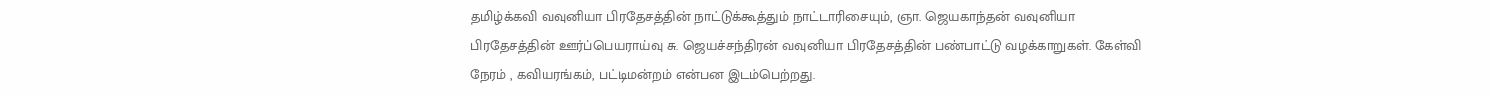தமிழ்க்கவி வவுனியா பிரதேசத்தின் நாட்டுக்கூத்தும் நாட்டாரிசையும், ஞா. ஜெயகாந்தன் வவுனியா பிரதேசத்தின் ஊர்ப்பெயராய்வு சு. ஜெயச்சந்திரன் வவுனியா பிரதேசத்தின் பண்பாட்டு வழக்காறுகள். கேள்வி நேரம் , கவியரங்கம், பட்டிமன்றம் என்பன இடம்பெற்றது.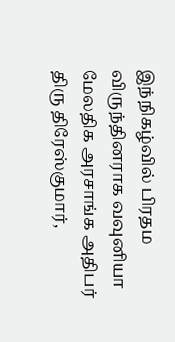இந்நிகழ்வில் பிரதம விருந்தினராக வவுனியா மேலதிக அரசாங்க அதிபர் திரு திரேஸ்குமார்,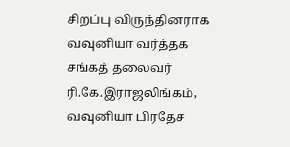சிறப்பு விருந்தினராக வவுனியா வர்த்தக சங்கத் தலைவர் ரி.கே.இராஜலிங்கம், வவுனியா பிரதேச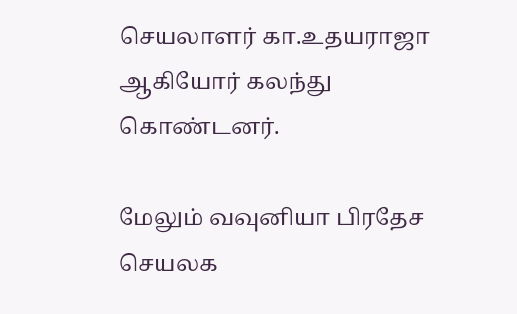செயலாளர் கா.உதயராஜா ஆகியோர் கலந்து கொண்டனர்.

மேலும் வவுனியா பிரதேச செயலக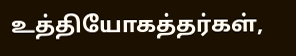உத்தியோகத்தர்கள்,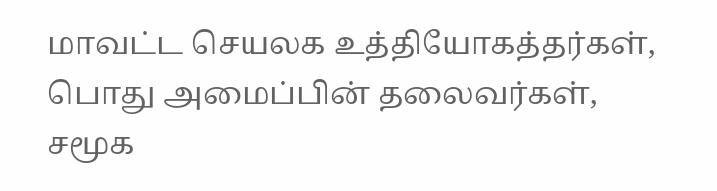மாவட்ட செயலக உத்தியோகத்தர்கள், பொது அமைப்பின் தலைவர்கள், சமூக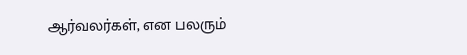ஆர்வலர்கள், என பலரும்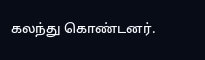கலந்து கொண்டனர்.